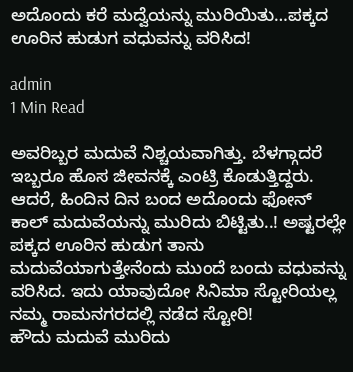ಅದೊಂದು ಕರೆ ಮದ್ವೆಯನ್ನು ಮುರಿಯಿತು…ಪಕ್ಕದ ಊರಿನ ಹುಡುಗ ವಧುವನ್ನು ವರಿಸಿದ!

admin
1 Min Read

ಅವರಿಬ್ಬರ ಮದುವೆ ನಿಶ್ಚಯವಾಗಿತ್ತು. ಬೆಳಗ್ಗಾದರೆ ಇಬ್ಬರೂ ಹೊಸ ಜೀವನಕ್ಕೆ ಎಂಟ್ರಿ ಕೊಡುತ್ತಿದ್ದರು. ಆದರೆ, ಹಿಂದಿನ ದಿನ ಬಂದ ಅದೊಂದು ಫೋನ್ ಕಾಲ್ ಮದುವೆಯನ್ನು ಮುರಿದು ಬಿಟ್ಟಿತು..! ಅಷ್ಟರಲ್ಲೇ ಪಕ್ಕದ ಊರಿನ ಹುಡುಗ ತಾನು ಮದುವೆಯಾಗುತ್ತೇನೆಂದು ಮುಂದೆ ಬಂದು ವಧುವನ್ನು ವರಿಸಿದ. ಇದು ಯಾವುದೋ ಸಿನಿಮಾ ಸ್ಟೋರಿಯಲ್ಲ ನಮ್ಮ ರಾಮನಗರದಲ್ಲಿ ನಡೆದ ಸ್ಟೋರಿ!
ಹೌದು ಮದುವೆ ಮುರಿದು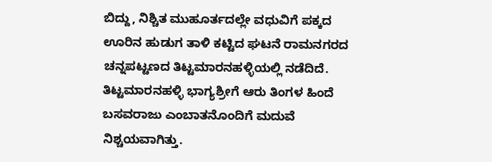ಬಿದ್ದು, ನಿಶ್ಚಿತ ಮುಹೂರ್ತದಲ್ಲೇ ವಧುವಿಗೆ ಪಕ್ಕದ ಊರಿನ ಹುಡುಗ ತಾಳಿ ಕಟ್ಟಿದ ಘಟನೆ ರಾಮನಗರದ ಚನ್ನಪಟ್ಟಣದ ತಿಟ್ಟಮಾರನಹಳ್ಳಿಯಲ್ಲಿ ನಡೆದಿದೆ.
ತಿಟ್ಟಮಾರನಹಳ್ಳಿ ಭಾಗ್ಯಶ್ರೀಗೆ ಆರು ತಿಂಗಳ ಹಿಂದೆ ಬಸವರಾಜು ಎಂಬಾತನೊಂದಿಗೆ ಮದುವೆ ನಿಶ್ಚಯವಾಗಿತ್ತು.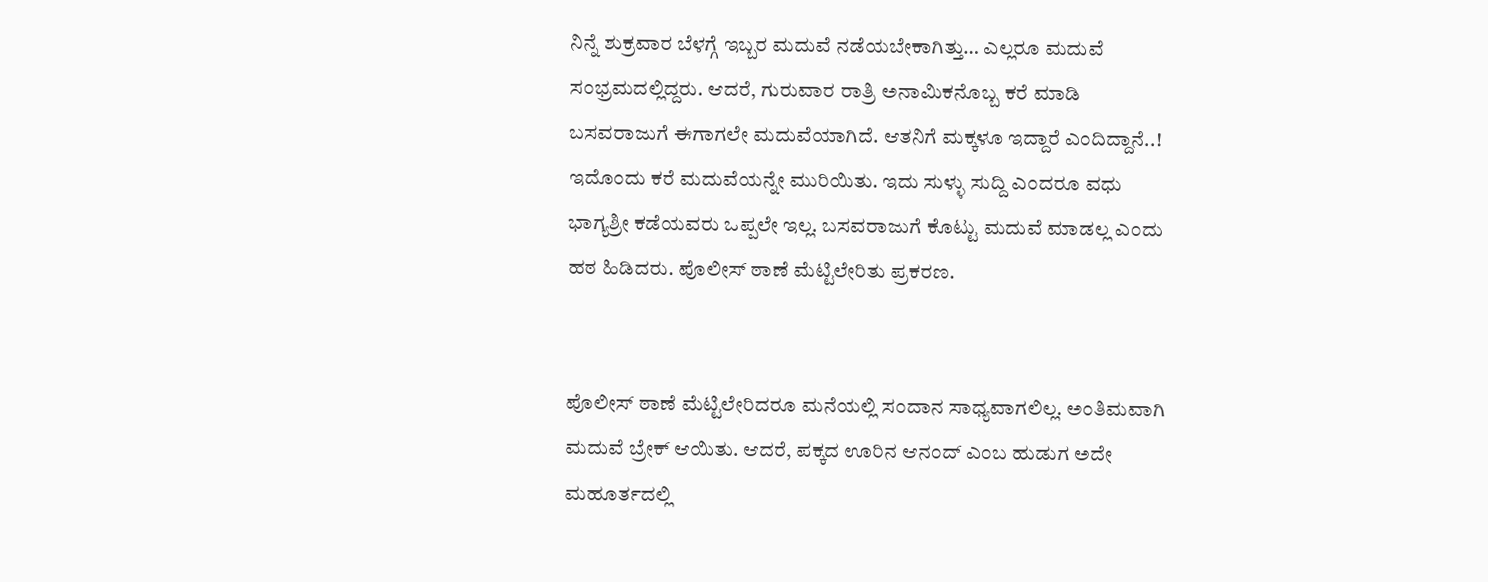ನಿನ್ನೆ ಶುಕ್ರವಾರ ಬೆಳಗ್ಗೆ ಇಬ್ಬರ ಮದುವೆ ನಡೆಯಬೇಕಾಗಿತ್ತು… ಎಲ್ಲರೂ ಮದುವೆ ಸಂಭ್ರಮದಲ್ಲಿದ್ದರು. ಆದರೆ, ಗುರುವಾರ ರಾತ್ರಿ ಅನಾಮಿಕನೊಬ್ಬ ಕರೆ ಮಾಡಿ ಬಸವರಾಜುಗೆ ಈಗಾಗಲೇ ಮದುವೆಯಾಗಿದೆ. ಆತನಿಗೆ ಮಕ್ಕಳೂ ಇದ್ದಾರೆ ಎಂದಿದ್ದಾನೆ..! ಇದೊಂದು ಕರೆ ಮದುವೆಯನ್ನೇ ಮುರಿಯಿತು. ಇದು ಸುಳ್ಳು ಸುದ್ದಿ ಎಂದರೂ ವಧು ಭಾಗ್ಯಶ್ರೀ ಕಡೆಯವರು ಒಪ್ಪಲೇ ಇಲ್ಲ. ಬಸವರಾಜುಗೆ ಕೊಟ್ಟು ಮದುವೆ ಮಾಡಲ್ಲ ಎಂದು ಹಠ ಹಿಡಿದರು. ಪೊಲೀಸ್ ಠಾಣೆ ಮೆಟ್ಟಿಲೇರಿತು ಪ್ರಕರಣ.


ಪೊಲೀಸ್ ಠಾಣೆ ಮೆಟ್ಟಿಲೇರಿದರೂ ಮನೆಯಲ್ಲಿ ಸಂದಾನ ಸಾಧ್ಯವಾಗಲಿಲ್ಲ. ಅಂತಿಮವಾಗಿ ಮದುವೆ ಬ್ರೇಕ್ ಆಯಿತು. ಆದರೆ, ಪಕ್ಕದ ಊರಿನ ಆನಂದ್ ಎಂಬ ಹುಡುಗ ಅದೇ ಮಹೂರ್ತದಲ್ಲಿ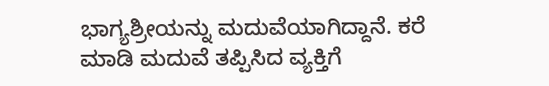ಭಾಗ್ಯಶ್ರೀಯನ್ನು ಮದುವೆಯಾಗಿದ್ದಾನೆ. ಕರೆ ಮಾಡಿ ಮದುವೆ ತಪ್ಪಿಸಿದ ವ್ಯಕ್ತಿಗೆ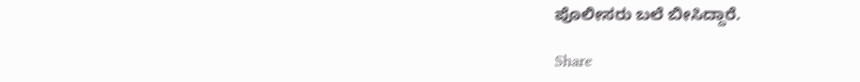ಪೊಲೀಸರು ಬಲೆ ಬೀಸಿದ್ದಾರೆ.

Share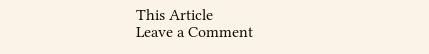This Article
Leave a Comment